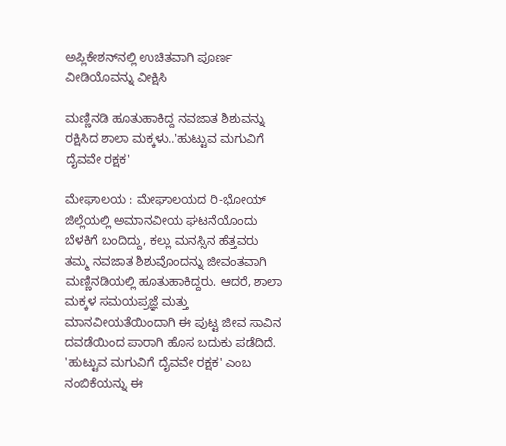ಅಪ್ಲಿಕೇಶನ್‌ನಲ್ಲಿ ಉಚಿತವಾಗಿ ಪೂರ್ಣ ವೀಡಿಯೊವನ್ನು ವೀಕ್ಷಿಸಿ

ಮಣ್ಣಿನಡಿ ಹೂತುಹಾಕಿದ್ದ ನವಜಾತ ಶಿಶುವನ್ನು ರಕ್ಷಿಸಿದ ಶಾಲಾ ಮಕ್ಕಳು..'ಹುಟ್ಟುವ ಮಗುವಿಗೆ ದೈವವೇ ರಕ್ಷಕ'

ಮೇಘಾಲಯ : ಮೇಘಾಲಯದ ರಿ-ಭೋಯ್ ಜಿಲ್ಲೆಯಲ್ಲಿ ಅಮಾನವೀಯ ಘಟನೆಯೊಂದು ಬೆಳಕಿಗೆ ಬಂದಿದ್ದು, ಕಲ್ಲು ಮನಸ್ಸಿನ ಹೆತ್ತವರು ತಮ್ಮ ನವಜಾತ ಶಿಶುವೊಂದನ್ನು ಜೀವಂತವಾಗಿ ಮಣ್ಣಿನಡಿಯಲ್ಲಿ ಹೂತುಹಾಕಿದ್ದರು. ಆದರೆ, ಶಾಲಾ ಮಕ್ಕಳ ಸಮಯಪ್ರಜ್ಞೆ ಮತ್ತು ಮಾನವೀಯತೆಯಿಂದಾಗಿ ಈ ಪುಟ್ಟ ಜೀವ ಸಾವಿನ ದವಡೆಯಿಂದ ಪಾರಾಗಿ ಹೊಸ ಬದುಕು ಪಡೆದಿದೆ. 'ಹುಟ್ಟುವ ಮಗುವಿಗೆ ದೈವವೇ ರಕ್ಷಕ' ಎಂಬ ನಂಬಿಕೆಯನ್ನು ಈ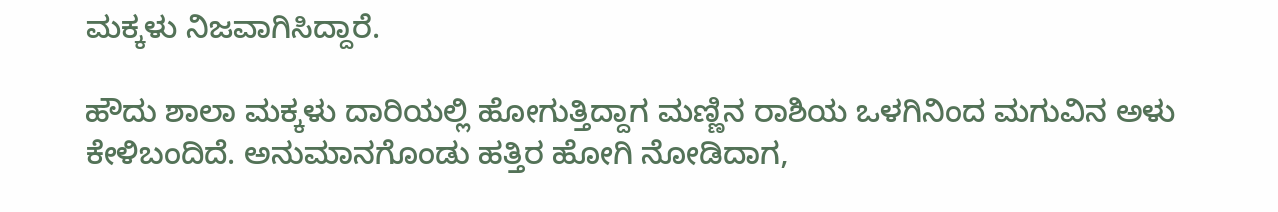ಮಕ್ಕಳು ನಿಜವಾಗಿಸಿದ್ದಾರೆ.

ಹೌದು ಶಾಲಾ ಮಕ್ಕಳು ದಾರಿಯಲ್ಲಿ ಹೋಗುತ್ತಿದ್ದಾಗ ಮಣ್ಣಿನ ರಾಶಿಯ ಒಳಗಿನಿಂದ ಮಗುವಿನ ಅಳು ಕೇಳಿಬಂದಿದೆ. ಅನುಮಾನಗೊಂಡು ಹತ್ತಿರ ಹೋಗಿ ನೋಡಿದಾಗ,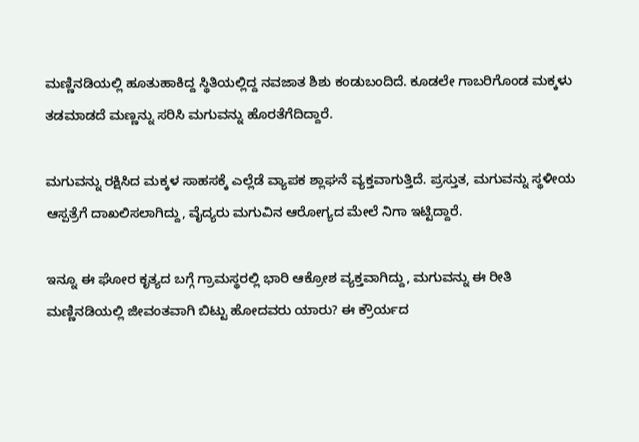ಮಣ್ಣಿನಡಿಯಲ್ಲಿ ಹೂತುಹಾಕಿದ್ದ ಸ್ಥಿತಿಯಲ್ಲಿದ್ದ ನವಜಾತ ಶಿಶು ಕಂಡುಬಂದಿದೆ. ಕೂಡಲೇ ಗಾಬರಿಗೊಂಡ ಮಕ್ಕಳು ತಡಮಾಡದೆ ಮಣ್ಣನ್ನು ಸರಿಸಿ ಮಗುವನ್ನು ಹೊರತೆಗೆದಿದ್ದಾರೆ.

ಮಗುವನ್ನು ರಕ್ಷಿಸಿದ ಮಕ್ಕಳ ಸಾಹಸಕ್ಕೆ ಎಲ್ಲೆಡೆ ವ್ಯಾಪಕ ಶ್ಲಾಘನೆ ವ್ಯಕ್ತವಾಗುತ್ತಿದೆ. ಪ್ರಸ್ತುತ, ಮಗುವನ್ನು ಸ್ಥಳೀಯ ಆಸ್ಪತ್ರೆಗೆ ದಾಖಲಿಸಲಾಗಿದ್ದು, ವೈದ್ಯರು ಮಗುವಿನ ಆರೋಗ್ಯದ ಮೇಲೆ ನಿಗಾ ಇಟ್ಟಿದ್ದಾರೆ.

ಇನ್ನೂ ಈ ಘೋರ ಕೃತ್ಯದ ಬಗ್ಗೆ ಗ್ರಾಮಸ್ಥರಲ್ಲಿ ಭಾರಿ ಆಕ್ರೋಶ ವ್ಯಕ್ತವಾಗಿದ್ದು, ಮಗುವನ್ನು ಈ ರೀತಿ ಮಣ್ಣಿನಡಿಯಲ್ಲಿ ಜೀವಂತವಾಗಿ ಬಿಟ್ಟು ಹೋದವರು ಯಾರು? ಈ ಕ್ರೌರ್ಯದ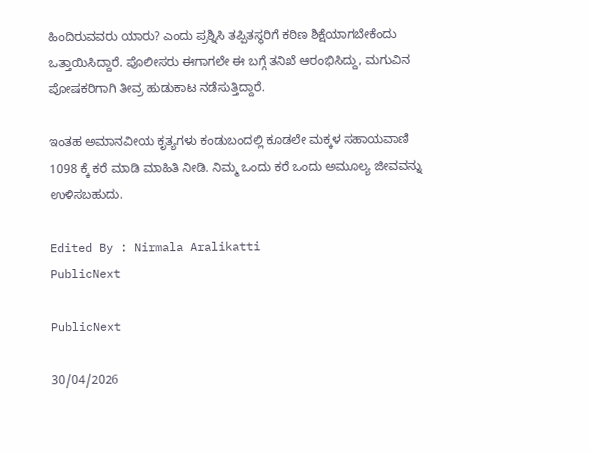ಹಿಂದಿರುವವರು ಯಾರು? ಎಂದು ಪ್ರಶ್ನಿಸಿ ತಪ್ಪಿತಸ್ಥರಿಗೆ ಕಠಿಣ ಶಿಕ್ಷೆಯಾಗಬೇಕೆಂದು ಒತ್ತಾಯಿಸಿದ್ದಾರೆ. ಪೊಲೀಸರು ಈಗಾಗಲೇ ಈ ಬಗ್ಗೆ ತನಿಖೆ ಆರಂಭಿಸಿದ್ದು, ಮಗುವಿನ ಪೋಷಕರಿಗಾಗಿ ತೀವ್ರ ಹುಡುಕಾಟ ನಡೆಸುತ್ತಿದ್ದಾರೆ.

ಇಂತಹ ಅಮಾನವೀಯ ಕೃತ್ಯಗಳು ಕಂಡುಬಂದಲ್ಲಿ ಕೂಡಲೇ ಮಕ್ಕಳ ಸಹಾಯವಾಣಿ 1098 ಕ್ಕೆ ಕರೆ ಮಾಡಿ ಮಾಹಿತಿ ನೀಡಿ. ನಿಮ್ಮ ಒಂದು ಕರೆ ಒಂದು ಅಮೂಲ್ಯ ಜೀವವನ್ನು ಉಳಿಸಬಹುದು.

Edited By : Nirmala Aralikatti
PublicNext

PublicNext

30/04/2026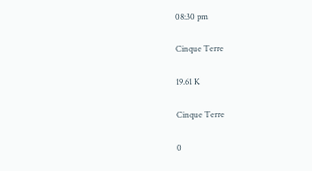08:30 pm

Cinque Terre

19.61 K

Cinque Terre

0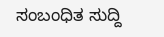ಸಂಬಂಧಿತ ಸುದ್ದಿ